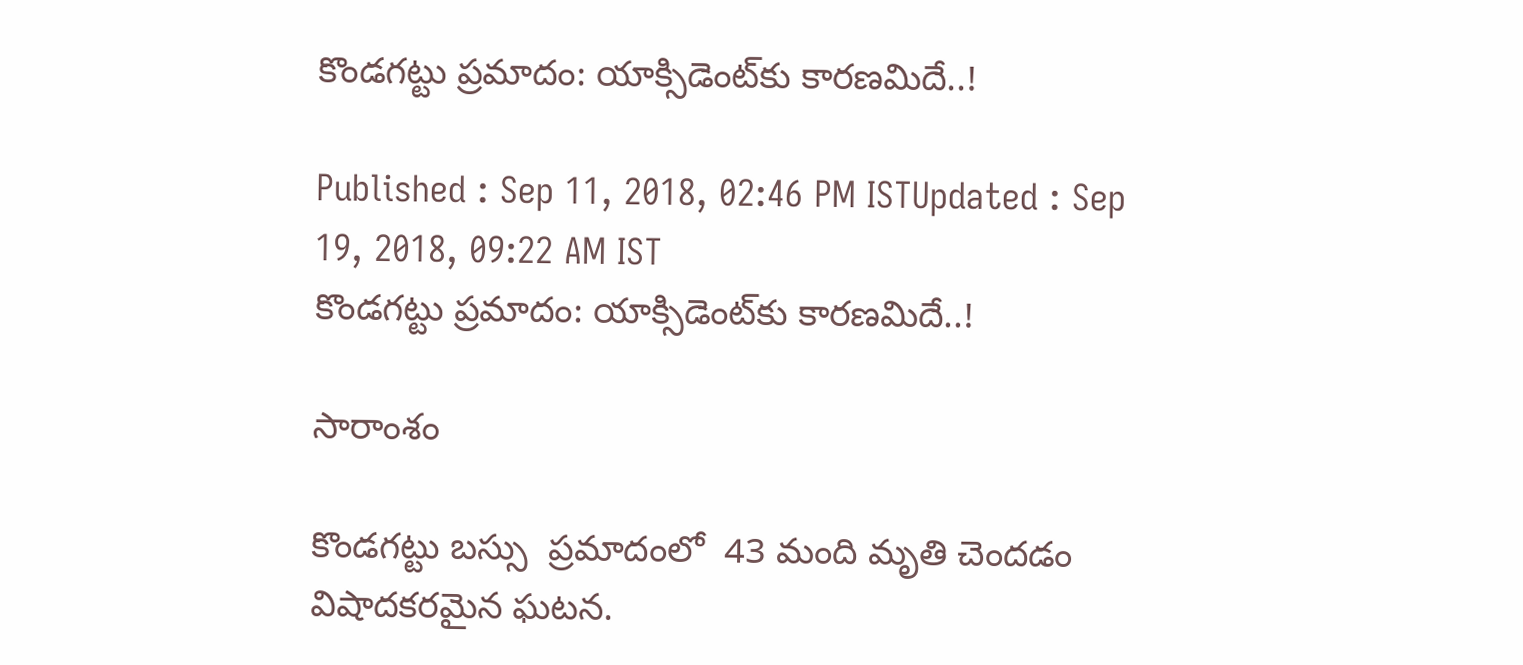కొండగట్టు ప్రమాదం: యాక్సిడెంట్‌‌కు కారణమిదే..!

Published : Sep 11, 2018, 02:46 PM ISTUpdated : Sep 19, 2018, 09:22 AM IST
కొండగట్టు ప్రమాదం: యాక్సిడెంట్‌‌కు కారణమిదే..!

సారాంశం

కొండగట్టు బస్సు  ప్రమాదంలో  43 మంది మృతి చెందడం విషాదకరమైన ఘటన.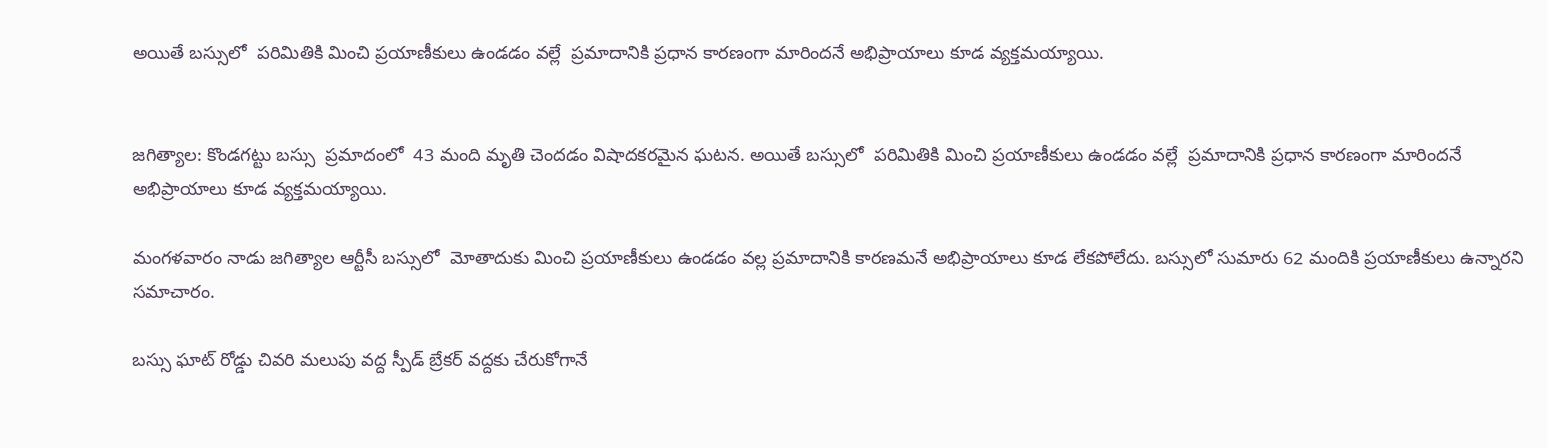అయితే బస్సులో  పరిమితికి మించి ప్రయాణీకులు ఉండడం వల్లే  ప్రమాదానికి ప్రధాన కారణంగా మారిందనే అభిప్రాయాలు కూడ వ్యక్తమయ్యాయి.


జగిత్యాల: కొండగట్టు బస్సు  ప్రమాదంలో  43 మంది మృతి చెందడం విషాదకరమైన ఘటన. అయితే బస్సులో  పరిమితికి మించి ప్రయాణీకులు ఉండడం వల్లే  ప్రమాదానికి ప్రధాన కారణంగా మారిందనే అభిప్రాయాలు కూడ వ్యక్తమయ్యాయి.

మంగళవారం నాడు జగిత్యాల ఆర్టీసీ బస్సులో  మోతాదుకు మించి ప్రయాణీకులు ఉండడం వల్ల ప్రమాదానికి కారణమనే అభిప్రాయాలు కూడ లేకపోలేదు. బస్సులో సుమారు 62 మందికి ప్రయాణీకులు ఉన్నారని సమాచారం.

బస్సు ఘాట్ రోడ్డు చివరి మలుపు వద్ద స్పీడ్ బ్రేకర్ వద్దకు చేరుకోగానే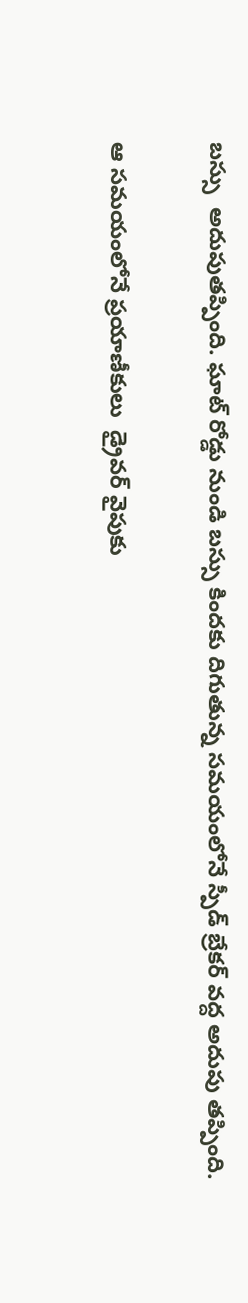బస్సు  అదుపుతప్పింది. ఘాట్ రోడ్డు నుండి బస్సు కిందకు దిగుతున్న సమయంలోనే స్పీడ్ బ్రేకర్ వద్ద అదుపు తప్పింది.

ఆ సమయంలోనే ప్రయాణీకులు  డ్రైవర్ వైపుకు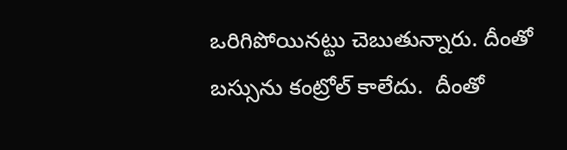ఒరిగిపోయినట్టు చెబుతున్నారు. దీంతో  బస్సును కంట్రోల్ కాలేదు.  దీంతో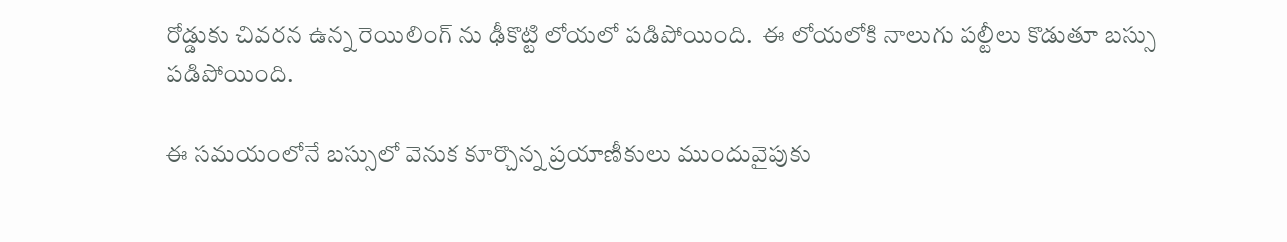రోడ్డుకు చివరన ఉన్న రెయిలింగ్ ను ఢీకొట్టి లోయలో పడిపోయింది.  ఈ లోయలోకి నాలుగు పల్టీలు కొడుతూ బస్సు పడిపోయింది.

ఈ సమయంలోనే బస్సులో వెనుక కూర్చొన్న ప్రయాణీకులు ముందువైపుకు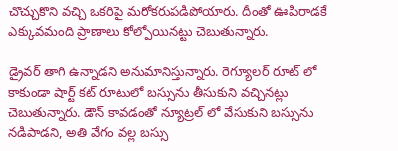చొచ్చుకొని వచ్చి ఒకరిపై మరోకరుపడిపోయారు. దీంతో ఊపిరాడకే ఎక్కువమంది ప్రాణాలు కోల్పోయినట్టు చెబుతున్నారు.

డ్రైవర్ తాగి ఉన్నాడని అనుమానిస్తున్నారు. రెగ్యూలర్ రూట్ లో కాకుండా షార్ట్ కట్ రూటులో బస్సును తీసుకుని వచ్చినట్లు చెబుతున్నారు. డౌన్ కావడంతో న్యూట్రల్ లో వేసుకుని బస్సును నడిపాడని, అతి వేగం వల్ల బస్సు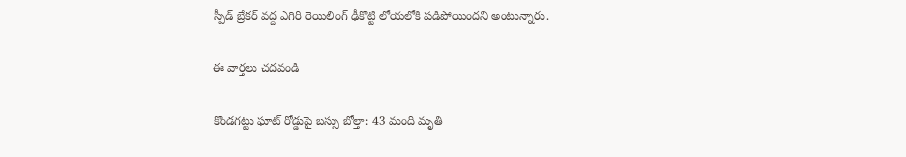స్పీడ్ బ్రేకర్ వద్ద ఎగిరి రెయిలింగ్ ఢీకొట్టి లోయలోకి పడిపోయిందని అంటున్నారు.

ఈ వార్తలు చదవండి

కొండగట్టు ఘాట్ రోడ్డుపై బస్సు బోల్తా: 43 మంది మృతి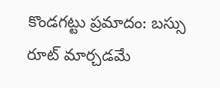కొండగట్టు ప్రమాదం: బస్సు రూట్ మార్చడమే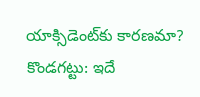యాక్సిడెంట్‌కు కారణమా?
కొండగట్టు: ఇదే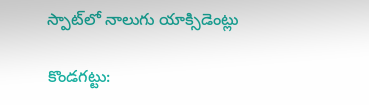స్పాట్‌లో నాలుగు యాక్సిడెంట్లు

కొండగట్టు: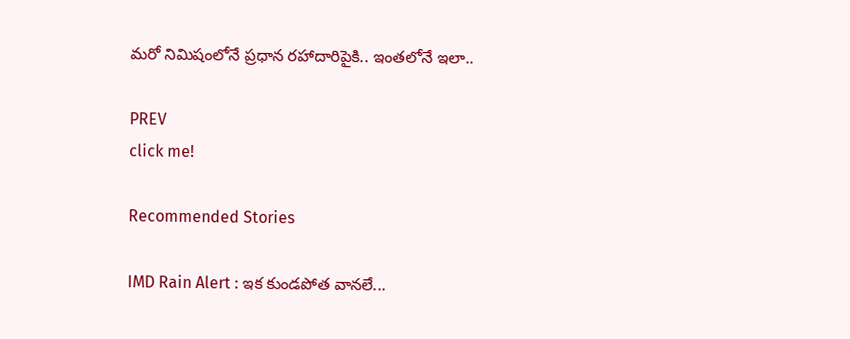మరో నిమిషంలోనే ప్రధాన రహాదారిపైకి.. ఇంతలోనే ఇలా..

PREV
click me!

Recommended Stories

IMD Rain Alert : ఇక కుండపోత వానలే...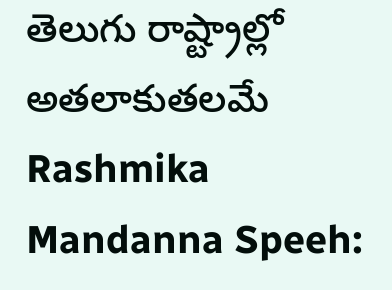తెలుగు రాష్ట్రాల్లో అతలాకుతలమే
Rashmika Mandanna Speeh: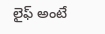లైఫ్ అంటే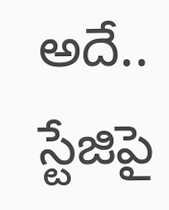అదే.. స్టేజిపై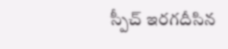స్పీచ్ ఇరగదీసిన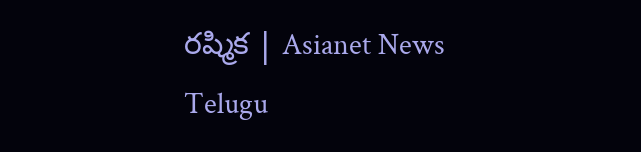రష్మిక | Asianet News Telugu